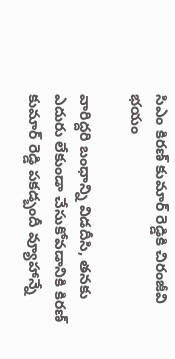సిఎం కిరణ్ కుమార్ రెడ్డికి చిరంజీవి భయం

వారిద్దరి బంధాన్ని విడదీసి, తనకు ఎదురు లేకుండా చేసుకోవడానికి కిరణ్ కుమార్ రెడ్డి పకడ్బందీ వ్యూహాన్నే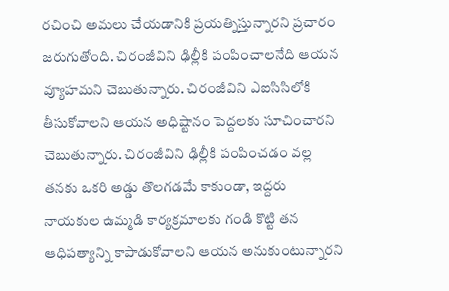రచించి అమలు చేయడానికి ప్రయత్నిస్తున్నారని ప్రచారం జరుగుతోంది. చిరంజీవిని ఢిల్లీకి పంపించాలనేది ఆయన వ్యూహమని చెబుతున్నారు. చిరంజీవిని ఎఐసిసిలోకి తీసుకోవాలని ఆయన అధిష్టానం పెద్దలకు సూచించారని చెబుతున్నారు. చిరంజీవిని ఢిల్లీకి పంపించడం వల్ల తనకు ఒకరి అడ్డు తొలగడమే కాకుండా, ఇద్దరు నాయకుల ఉమ్మడి కార్యక్రమాలకు గండి కొట్టి తన ఆధిపత్యాన్ని కాపాడుకోవాలని ఆయన అనుకుంటున్నారని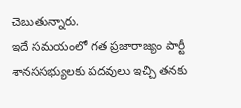చెబుతున్నారు.
ఇదే సమయంలో గత ప్రజారాజ్యం పార్టీ శానససభ్యులకు పదవులు ఇచ్చి తనకు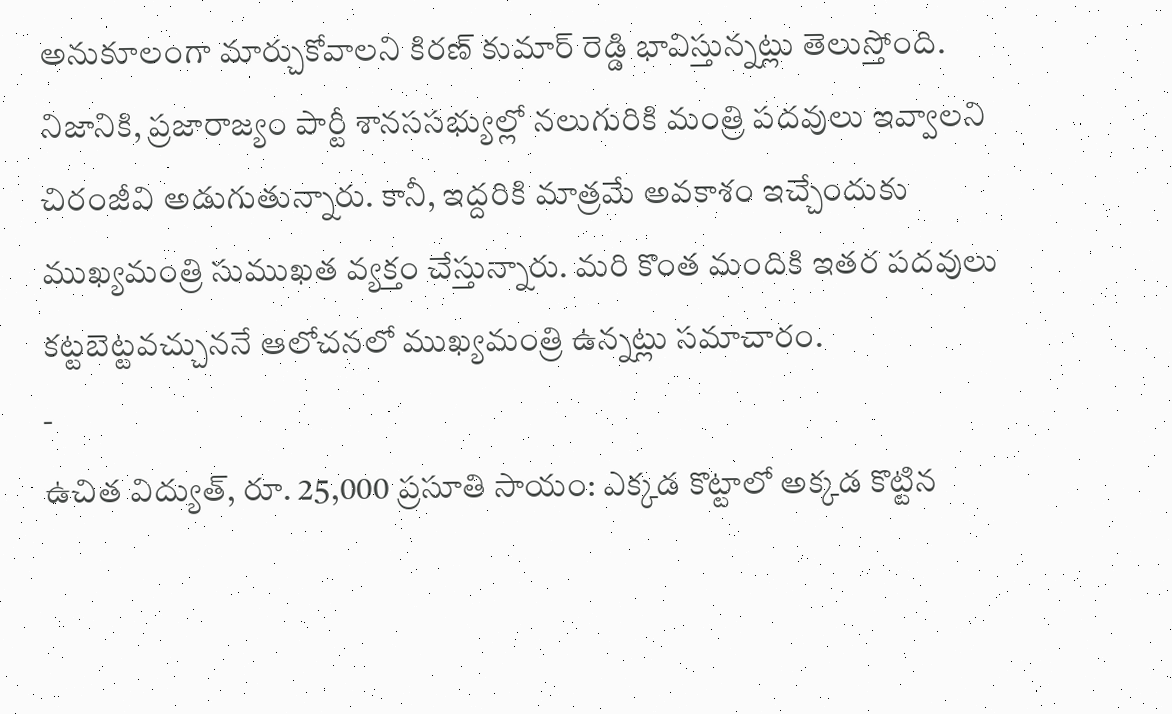అనుకూలంగా మార్చుకోవాలని కిరణ్ కుమార్ రెడ్డి భావిస్తున్నట్లు తెలుస్తోంది. నిజానికి, ప్రజారాజ్యం పార్టీ శానససభ్యుల్లో నలుగురికి మంత్రి పదవులు ఇవ్వాలని చిరంజీవి అడుగుతున్నారు. కానీ, ఇద్దరికి మాత్రమే అవకాశం ఇచ్చేందుకు ముఖ్యమంత్రి సుముఖత వ్యక్తం చేస్తున్నారు. మరి కొంత మందికి ఇతర పదవులు కట్టబెట్టవచ్చుననే ఆలోచనలో ముఖ్యమంత్రి ఉన్నట్లు సమాచారం.
-
ఉచిత విద్యుత్, రూ. 25,000 ప్రసూతి సాయం: ఎక్కడ కొట్టాలో అక్కడ కొట్టిన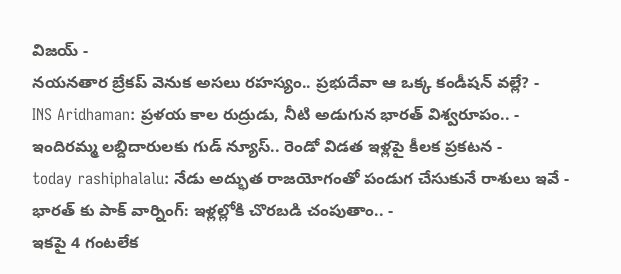విజయ్ -
నయనతార బ్రేకప్ వెనుక అసలు రహస్యం.. ప్రభుదేవా ఆ ఒక్క కండీషన్ వల్లే? -
INS Aridhaman: ప్రళయ కాల రుద్రుడు, నీటి అడుగున భారత్ విశ్వరూపం.. -
ఇందిరమ్మ లబ్దిదారులకు గుడ్ న్యూస్.. రెండో విడత ఇళ్లపై కీలక ప్రకటన -
today rashiphalalu: నేడు అద్భుత రాజయోగంతో పండుగ చేసుకునే రాశులు ఇవే -
భారత్ కు పాక్ వార్నింగ్: ఇళ్లల్లోకి చొరబడి చంపుతాం.. -
ఇకపై 4 గంటలేక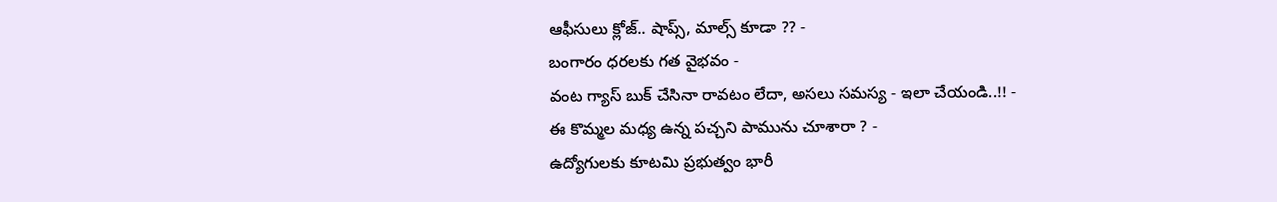ఆఫీసులు క్లోజ్.. షాప్స్, మాల్స్ కూడా ?? -
బంగారం ధరలకు గత వైభవం -
వంట గ్యాస్ బుక్ చేసినా రావటం లేదా, అసలు సమస్య - ఇలా చేయండి..!! -
ఈ కొమ్మల మధ్య ఉన్న పచ్చని పామును చూశారా ? -
ఉద్యోగులకు కూటమి ప్రభుత్వం భారీ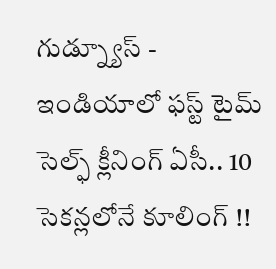గుడ్న్యూస్ -
ఇండియాలో ఫస్ట్ టైమ్ సెల్ఫ్ క్లీనింగ్ ఏసీ.. 10 సెకన్లలోనే కూలింగ్ !!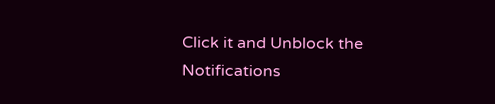Click it and Unblock the Notifications